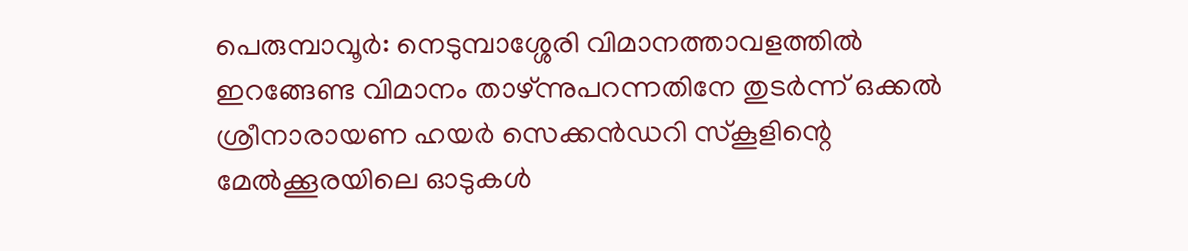പെരുമ്പാവൂർ: നെടുമ്പാശ്ശേരി വിമാനത്താവളത്തിൽ ഇറങ്ങേണ്ട വിമാനം താഴ്‌ന്നുപറന്നതിനേ തുടർന്ന് ഒക്കൽ ശ്രീനാരായണ ഹയർ സെക്കൻഡറി സ്‌കൂളിന്റെ മേൽക്കൂരയിലെ ഓടുകൾ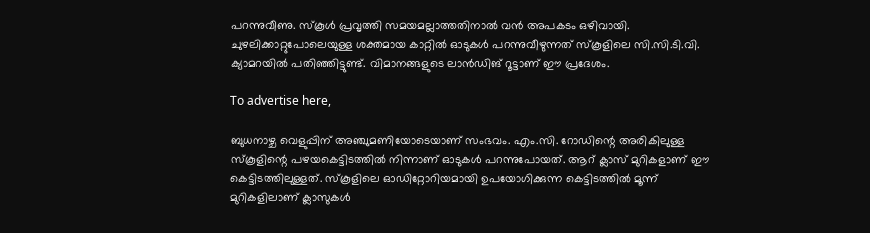പറന്നുവീണു. സ്‌കൂൾ പ്രവൃത്തി സമയമല്ലാത്തതിനാൽ വൻ അപകടം ഒഴിവായി. ചുഴലിക്കാറ്റുപോലെയുള്ള ശക്തമായ കാറ്റിൽ ഓടുകൾ പറന്നുവീഴുന്നത് സ്‌കൂളിലെ സി.സി.ടി.വി. ക്യാമറയിൽ പതിഞ്ഞിട്ടുണ്ട്. വിമാനങ്ങളുടെ ലാൻഡിങ് റൂട്ടാണ് ഈ പ്രദേശം.

To advertise here,

ബുധനാഴ്ച വെളുപ്പിന് അഞ്ചുമണിയോടെയാണ് സംഭവം. എം.സി. റോഡിന്റെ അരികിലുള്ള സ്‌കൂളിന്റെ പഴയകെട്ടിടത്തിൽ നിന്നാണ് ഓടുകൾ പറന്നുപോയത്. ആറ് ക്ലാസ് മുറികളാണ് ഈ കെട്ടിടത്തിലുള്ളത്. സ്‌കൂളിലെ ഓഡിറ്റോറിയമായി ഉപയോഗിക്കുന്ന കെട്ടിടത്തിൽ മൂന്ന് മുറികളിലാണ് ക്ലാസുകൾ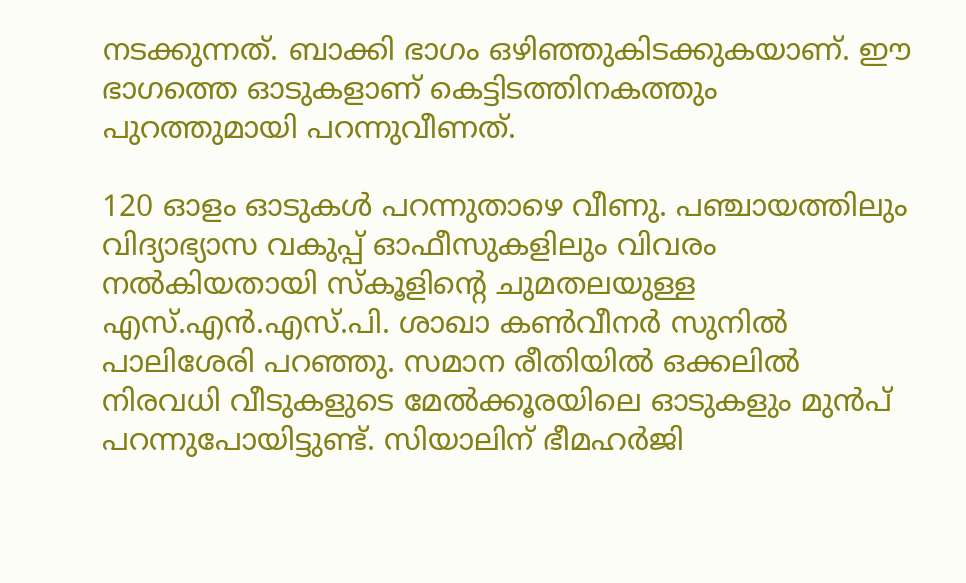നടക്കുന്നത്. ബാക്കി ഭാഗം ഒഴിഞ്ഞുകിടക്കുകയാണ്. ഈ ഭാഗത്തെ ഓടുകളാണ് കെട്ടിടത്തിനകത്തും പുറത്തുമായി പറന്നുവീണത്.

120 ഓളം ഓടുകൾ പറന്നുതാഴെ വീണു. പഞ്ചായത്തിലും വിദ്യാഭ്യാസ വകുപ്പ് ഓഫീസുകളിലും വിവരം നൽകിയതായി സ്‌കൂളിന്റെ ചുമതലയുള്ള എസ്.എൻ.എസ്.പി. ശാഖാ കൺവീനർ സുനിൽ പാലിശേരി പറഞ്ഞു. സമാന രീതിയിൽ ഒക്കലിൽ നിരവധി വീടുകളുടെ മേൽക്കൂരയിലെ ഓടുകളും മുൻപ് പറന്നുപോയിട്ടുണ്ട്. സിയാലിന് ഭീമഹർജി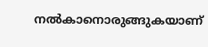നൽകാനൊരുങ്ങുകയാണ്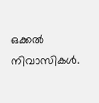ഒക്കൽ നിവാസികൾ.